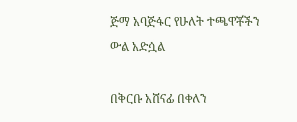ጅማ አባጅፋር የሁለት ተጫዋቾችን ውል አድሷል

በቅርቡ አሸናፊ በቀለን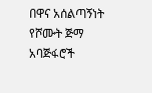በዋና አሰልጣኝነት የሾሙት ጅማ አባጅፋሮች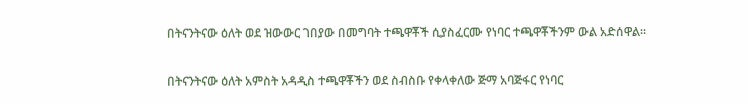በትናንትናው ዕለት ወደ ዝውውር ገበያው በመግባት ተጫዋቾች ሲያስፈርሙ የነባር ተጫዋቾችንም ውል አድሰዋል።

በትናንትናው ዕለት አምስት አዳዲስ ተጫዋቾችን ወደ ስብስቡ የቀላቀለው ጅማ አባጅፋር የነባር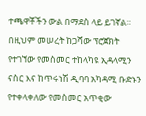ተጫዋቾችን ውል በማደስ ላይ ይገኛል። በዚህም መሠረት ከጋሻው ፕሮጀክት የተገኘው የመስመር ተከላካዩ ኢዳላሚን ናስር እና ከጥሩነሽ ዲባባ አካዳሚ ቡድኑን የተቀላቀለው የመስመር አጥቂው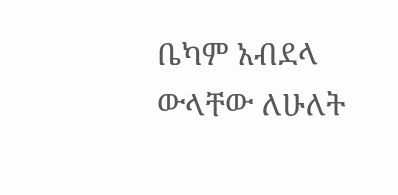ቤካም አብደላ ውላቸው ለሁለት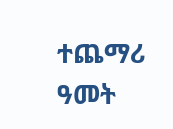ተጨማሪ ዓመት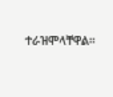ተራዝሞላቸዋል።